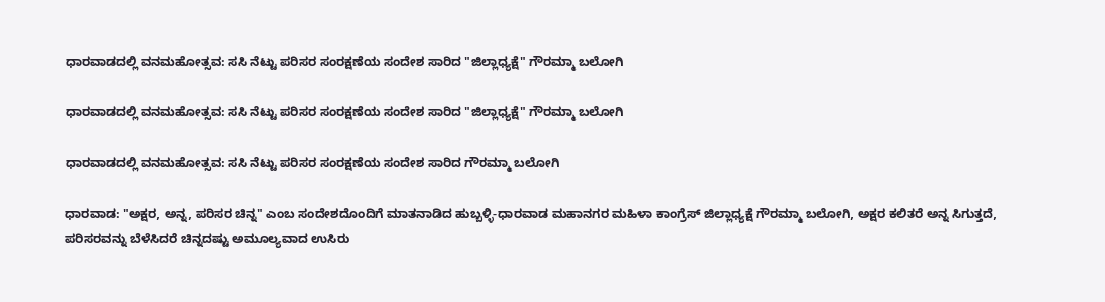ಧಾರವಾಡದಲ್ಲಿ ವನಮಹೋತ್ಸವ: ಸಸಿ ನೆಟ್ಟು ಪರಿಸರ ಸಂರಕ್ಷಣೆಯ ಸಂದೇಶ ಸಾರಿದ "ಜಿಲ್ಲಾಧ್ಯಕ್ಷೆ" ಗೌರಮ್ಮಾ ಬಲೋಗಿ

ಧಾರವಾಡದಲ್ಲಿ ವನಮಹೋತ್ಸವ: ಸಸಿ ನೆಟ್ಟು ಪರಿಸರ ಸಂರಕ್ಷಣೆಯ ಸಂದೇಶ ಸಾರಿದ "ಜಿಲ್ಲಾಧ್ಯಕ್ಷೆ" ಗೌರಮ್ಮಾ ಬಲೋಗಿ

ಧಾರವಾಡದಲ್ಲಿ ವನಮಹೋತ್ಸವ: ಸಸಿ ನೆಟ್ಟು ಪರಿಸರ ಸಂರಕ್ಷಣೆಯ ಸಂದೇಶ ಸಾರಿದ ಗೌರಮ್ಮಾ ಬಲೋಗಿ

ಧಾರವಾಡ: "ಅಕ್ಷರ, ಅನ್ನ, ಪರಿಸರ ಚಿನ್ನ" ಎಂಬ ಸಂದೇಶದೊಂದಿಗೆ ಮಾತನಾಡಿದ ಹುಬ್ಬಳ್ಳಿ-ಧಾರವಾಡ ಮಹಾನಗರ ಮಹಿಳಾ ಕಾಂಗ್ರೆಸ್ ಜಿಲ್ಲಾಧ್ಯಕ್ಷೆ ಗೌರಮ್ಮಾ ಬಲೋಗಿ, ಅಕ್ಷರ ಕಲಿತರೆ ಅನ್ನ ಸಿಗುತ್ತದೆ, ಪರಿಸರವನ್ನು ಬೆಳೆಸಿದರೆ ಚಿನ್ನದಷ್ಟು ಅಮೂಲ್ಯವಾದ ಉಸಿರು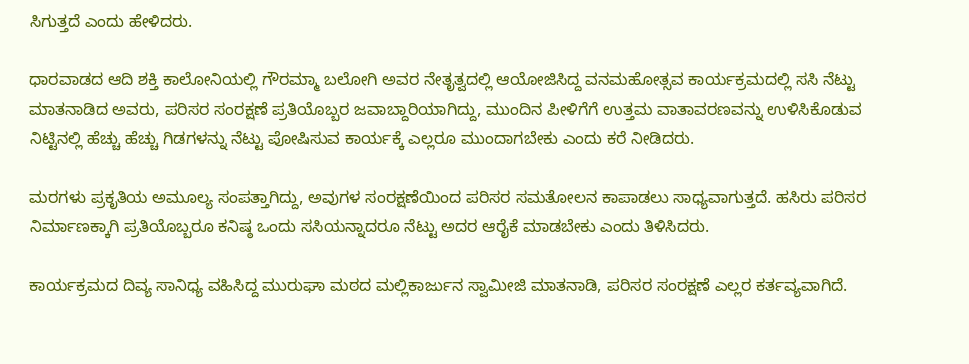ಸಿಗುತ್ತದೆ ಎಂದು ಹೇಳಿದರು.

ಧಾರವಾಡದ ಆದಿ ಶಕ್ತಿ ಕಾಲೋನಿಯಲ್ಲಿ ಗೌರಮ್ಮಾ ಬಲೋಗಿ ಅವರ ನೇತೃತ್ವದಲ್ಲಿ ಆಯೋಜಿಸಿದ್ದ ವನಮಹೋತ್ಸವ ಕಾರ್ಯಕ್ರಮದಲ್ಲಿ ಸಸಿ ನೆಟ್ಟು ಮಾತನಾಡಿದ ಅವರು, ಪರಿಸರ ಸಂರಕ್ಷಣೆ ಪ್ರತಿಯೊಬ್ಬರ ಜವಾಬ್ದಾರಿಯಾಗಿದ್ದು, ಮುಂದಿನ ಪೀಳಿಗೆಗೆ ಉತ್ತಮ ವಾತಾವರಣವನ್ನು ಉಳಿಸಿಕೊಡುವ ನಿಟ್ಟಿನಲ್ಲಿ ಹೆಚ್ಚು ಹೆಚ್ಚು ಗಿಡಗಳನ್ನು ನೆಟ್ಟು ಪೋಷಿಸುವ ಕಾರ್ಯಕ್ಕೆ ಎಲ್ಲರೂ ಮುಂದಾಗಬೇಕು ಎಂದು ಕರೆ ನೀಡಿದರು.

ಮರಗಳು ಪ್ರಕೃತಿಯ ಅಮೂಲ್ಯ ಸಂಪತ್ತಾಗಿದ್ದು, ಅವುಗಳ ಸಂರಕ್ಷಣೆಯಿಂದ ಪರಿಸರ ಸಮತೋಲನ ಕಾಪಾಡಲು ಸಾಧ್ಯವಾಗುತ್ತದೆ. ಹಸಿರು ಪರಿಸರ ನಿರ್ಮಾಣಕ್ಕಾಗಿ ಪ್ರತಿಯೊಬ್ಬರೂ ಕನಿಷ್ಠ ಒಂದು ಸಸಿಯನ್ನಾದರೂ ನೆಟ್ಟು ಅದರ ಆರೈಕೆ ಮಾಡಬೇಕು ಎಂದು ತಿಳಿಸಿದರು.

ಕಾರ್ಯಕ್ರಮದ ದಿವ್ಯ ಸಾನಿಧ್ಯ ವಹಿಸಿದ್ದ ಮುರುಘಾ ಮಠದ ಮಲ್ಲಿಕಾರ್ಜುನ ಸ್ವಾಮೀಜಿ ಮಾತನಾಡಿ, ಪರಿಸರ ಸಂರಕ್ಷಣೆ ಎಲ್ಲರ ಕರ್ತವ್ಯವಾಗಿದೆ.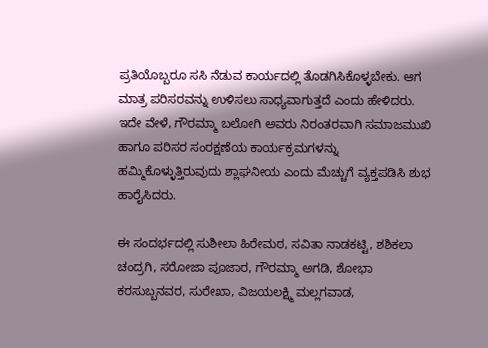ಪ್ರತಿಯೊಬ್ಬರೂ ಸಸಿ ನೆಡುವ ಕಾರ್ಯದಲ್ಲಿ ತೊಡಗಿಸಿಕೊಳ್ಳಬೇಕು. ಆಗ ಮಾತ್ರ ಪರಿಸರವನ್ನು ಉಳಿಸಲು ಸಾಧ್ಯವಾಗುತ್ತದೆ ಎಂದು ಹೇಳಿದರು. ಇದೇ ವೇಳೆ, ಗೌರಮ್ಮಾ ಬಲೋಗಿ ಅವರು ನಿರಂತರವಾಗಿ ಸಮಾಜಮುಖಿ ಹಾಗೂ ಪರಿಸರ ಸಂರಕ್ಷಣೆಯ ಕಾರ್ಯಕ್ರಮಗಳನ್ನು ಹಮ್ಮಿಕೊಳ್ಳುತ್ತಿರುವುದು ಶ್ಲಾಘನೀಯ ಎಂದು ಮೆಚ್ಚುಗೆ ವ್ಯಕ್ತಪಡಿಸಿ ಶುಭ ಹಾರೈಸಿದರು.

ಈ ಸಂದರ್ಭದಲ್ಲಿ ಸುಶೀಲಾ ಹಿರೇಮಠ, ಸವಿತಾ ನಾಡಕಟ್ಟಿ, ಶಶಿಕಲಾ ಚಂದ್ರಗಿ, ಸರೋಜಾ ಪೂಜಾರ, ಗೌರಮ್ಮಾ ಅಗಡಿ, ಶೋಭಾ ಕರಸುಬ್ಬನವರ, ಸುರೇಖಾ, ವಿಜಯಲಕ್ಷ್ಮಿ ಮಲ್ಲಗವಾಡ,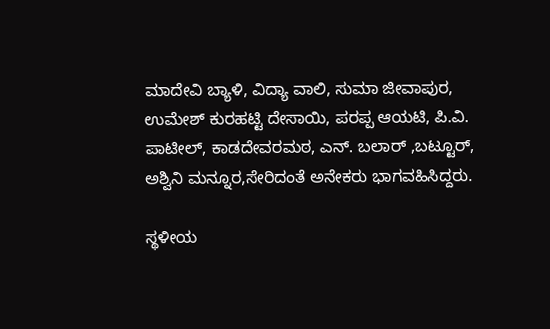ಮಾದೇವಿ ಬ್ಯಾಳಿ, ವಿದ್ಯಾ ವಾಲಿ, ಸುಮಾ ಜೀವಾಪುರ, ಉಮೇಶ್ ಕುರಹಟ್ಟಿ ದೇಸಾಯಿ, ಪರಪ್ಪ ಆಯಟಿ, ಪಿ.ವಿ. ಪಾಟೀಲ್, ಕಾಡದೇವರಮಠ, ಎನ್. ಬಲಾರ್ ,ಬಟ್ಟೂರ್, ಅಶ್ವಿನಿ ಮನ್ನೂರ,ಸೇರಿದಂತೆ ಅನೇಕರು ಭಾಗವಹಿಸಿದ್ದರು.

ಸ್ಥಳೀಯ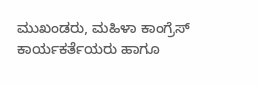ಮುಖಂಡರು, ಮಹಿಳಾ ಕಾಂಗ್ರೆಸ್ ಕಾರ್ಯಕರ್ತೆಯರು ಹಾಗೂ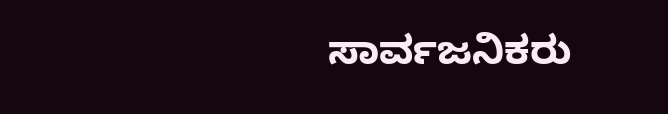ಸಾರ್ವಜನಿಕರು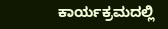ಕಾರ್ಯಕ್ರಮದಲ್ಲಿ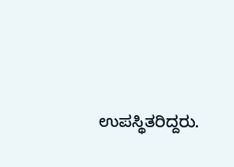ಉಪಸ್ಥಿತರಿದ್ದರು.